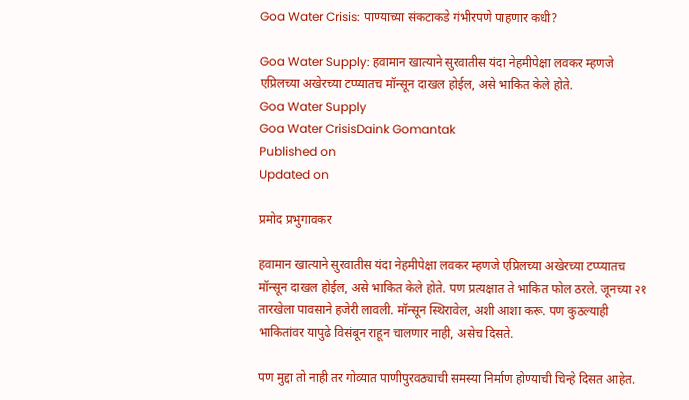Goa Water Crisis: पाण्याच्या संकटाकडे गंभीरपणे पाहणार कधी?

Goa Water Supply: हवामान खात्याने सुरवातीस यंदा नेहमीपेक्षा लवकर म्हणजे एप्रिलच्या अखेरच्या टप्प्यातच मॉन्सून दाखल होईल, असे भाकित केले होते.
Goa Water Supply
Goa Water CrisisDaink Gomantak
Published on
Updated on

प्रमोद प्रभुगावकर

हवामान खात्याने सुरवातीस यंदा नेहमीपेक्षा लवकर म्हणजे एप्रिलच्या अखेरच्या टप्प्यातच मॉन्सून दाखल होईल, असे भाकित केले होते. पण प्रत्यक्षात ते भाकित फोल ठरले. जूनच्या २१ तारखेला पावसाने हजेरी लावली. मॉन्सून स्थिरावेल, अशी आशा करू. पण कुठल्याही भाकितांवर यापुढे विसंबून राहून चालणार नाही, असेच दिसते.

पण मुद्दा तो नाही तर गोव्यात पाणीपुरवठ्याची समस्या निर्माण होण्याची चिन्हे दिसत आहेत.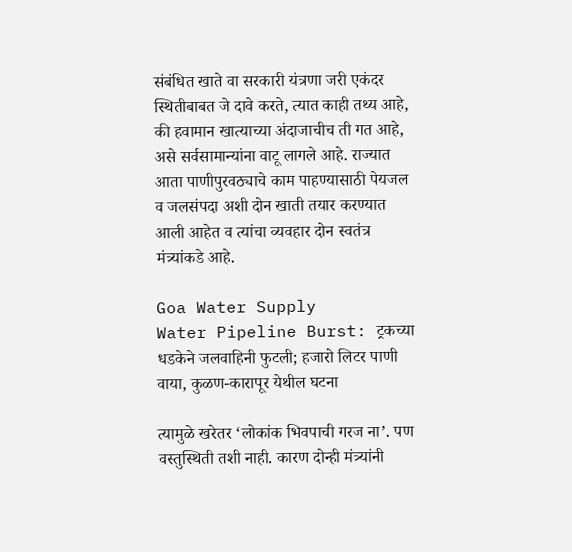संबंधित खाते वा सरकारी यंत्रणा जरी एकंदर स्थितीबाबत जे दावे करते, त्यात काही तथ्य आहे, की हवामान खात्याच्या अंदाजाचीच ती गत आहे, असे सर्वसामान्यांना वाटू लागले आहे. राज्यात आता पाणीपुरवठ्याचे काम पाहण्यासाठी पेयजल व जलसंपदा अशी दोन खाती तयार करण्यात आली आहेत व त्यांचा व्यवहार दोन स्वतंत्र मंत्र्यांकडे आहे.

Goa Water Supply
Water Pipeline Burst: ट्रकच्या धडकेने जलवाहिनी फुटली; हजारो लिटर पाणी वाया, कुळण-कारापूर येथील घटना

त्यामुळे खरेतर ‘लोकांक भिवपाची गरज ना’. पण वस्तुस्थिती तशी नाही. कारण दोन्ही मंत्र्यांनी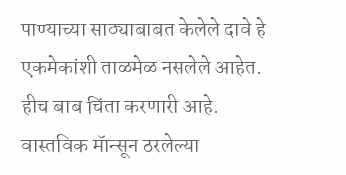पाण्याच्या साठ्याबाबत केलेले दावे हे एकमेकांशी ताळमेळ नसलेले आहेत. हीच बाब चिंता करणारी आहे. वास्तविक मॅान्सून ठरलेल्या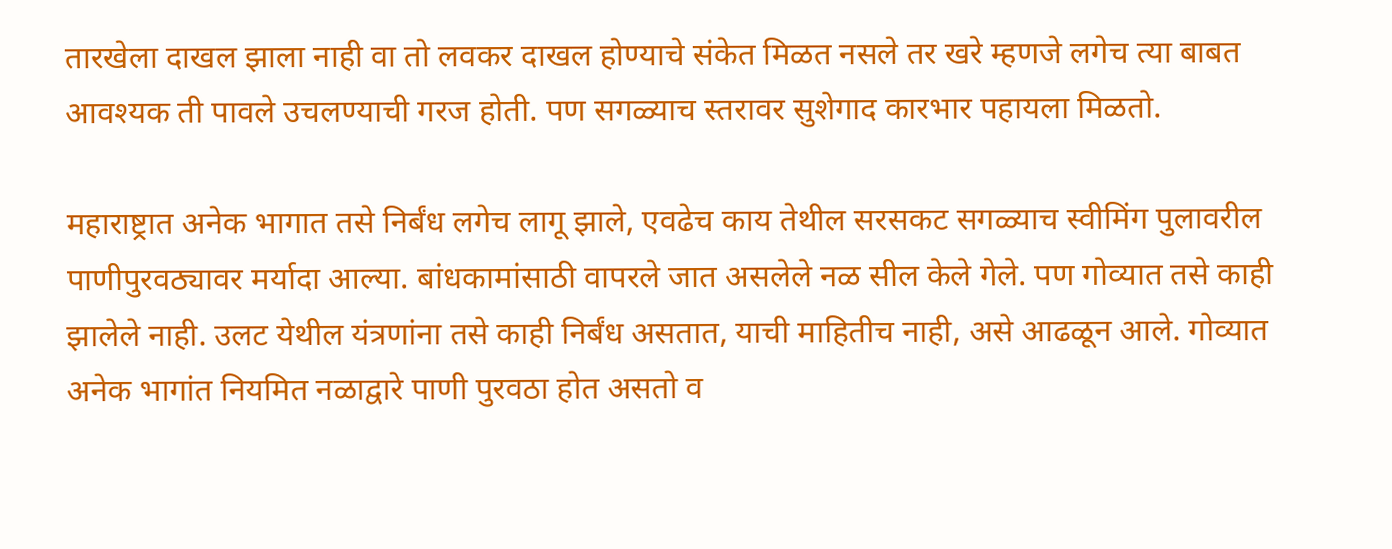तारखेला दाखल झाला नाही वा तो लवकर दाखल होण्याचे संकेत मिळत नसले तर खरे म्हणजे लगेच त्या बाबत आवश्यक ती पावले उचलण्याची गरज होती. पण सगळ्याच स्तरावर सुशेगाद कारभार पहायला मिळतो.

महाराष्ट्रात अनेक भागात तसे निर्बंध लगेच लागू झाले, एवढेच काय तेथील सरसकट सगळ्याच स्वीमिंग पुलावरील पाणीपुरवठ्यावर मर्यादा आल्या. बांधकामांसाठी वापरले जात असलेले नळ सील केले गेले. पण गोव्यात तसे काही झालेले नाही. उलट येथील यंत्रणांना तसे काही निर्बंध असतात, याची माहितीच नाही, असे आढळून आले. गोव्यात अनेक भागांत नियमित नळाद्वारे पाणी पुरवठा होत असतो व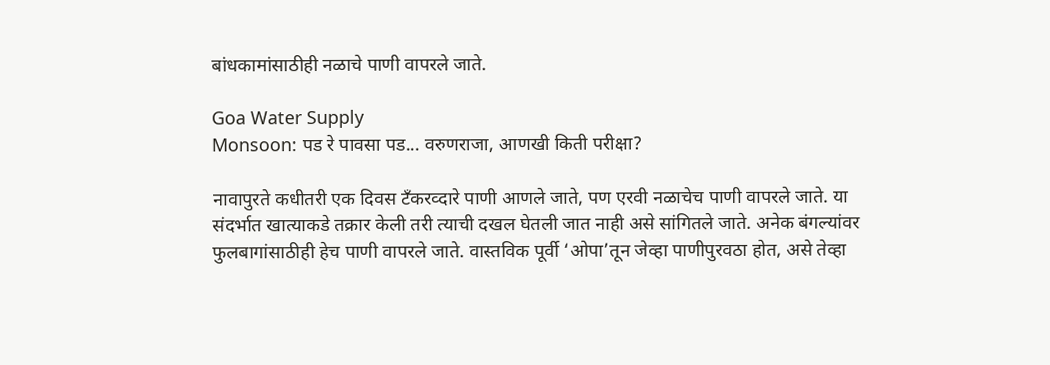बांधकामांसाठीही नळाचे पाणी वापरले जाते.

Goa Water Supply
Monsoon: पड रे पावसा पड... वरुणराजा, आणखी किती परीक्षा?

नावापुरते कधीतरी एक दिवस टॅंकरव्दारे पाणी आणले जाते, पण एरवी नळाचेच पाणी वापरले जाते. या संदर्भात खात्याकडे तक्रार केली तरी त्याची दखल घेतली जात नाही असे सांगितले जाते. अनेक बंगल्यांवर फुलबागांसाठीही हेच पाणी वापरले जाते. वास्तविक पूर्वी ‘ओपा’तून जेव्हा पाणीपुरवठा होत, असे तेव्हा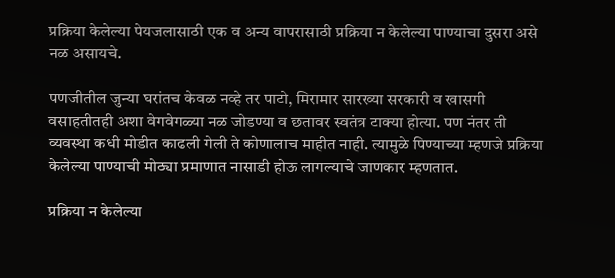प्रक्रिया केलेल्या पेयजलासाठी एक व अन्य वापरासाठी प्रक्रिया न केलेल्या पाण्याचा दुसरा असे नळ असायचे.

पणजीतील जुन्या घरांतच केवळ नव्हे तर पाटो, मिरामार सारख्या सरकारी व खासगी वसाहतीतही अशा वेगवेगळ्या नळ जोडण्या व छतावर स्वतंत्र टाक्या होत्या. पण नंतर ती व्यवस्था कधी मोडीत काढली गेली ते कोणालाच माहीत नाही. त्यामुळे पिण्याच्या म्हणजे प्रक्रिया केलेल्या पाण्याची मोठ्या प्रमाणात नासाडी होऊ लागल्याचे जाणकार म्हणतात.

प्रक्रिया न केलेल्या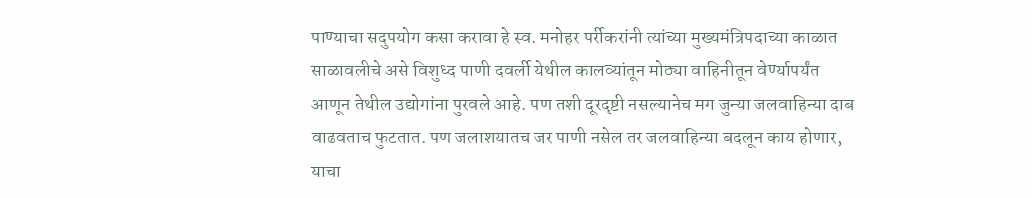पाण्याचा सदुपयोग कसा करावा हे स्व. मनोहर पर्रीकरांनी त्यांच्या मुख्यमंत्रिपदाच्या काळात साळावलीचे असे विशुध्द पाणी दवर्ली येथील कालव्यांतून मोठ्या वाहिनीतून वेर्ण्यापर्यंत आणून तेथील उद्योगांना पुरवले आहे. पण तशी दूरदृष्टी नसल्यानेच मग जुन्या जलवाहिन्या दाब वाढवताच फुटतात. पण जलाशयातच जर पाणी नसेल तर जलवाहिन्या बदलून काय होणार, याचा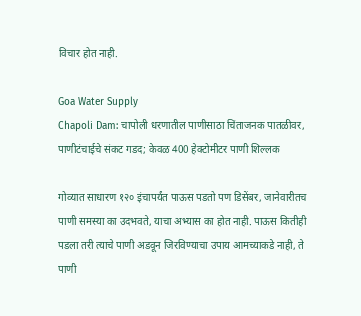विचार होत नाही.

Goa Water Supply
Chapoli Dam: चापोली धरणातील पाणीसाठा चिंताजनक पातळीवर, पाणीटंचाईचे संकट गडद; केवळ 400 हेक्टोमीटर पाणी शिल्लक

गोव्यात साधारण १२० इंचापर्यंत पाऊस पडतो पण डिसेंबर, जानेवारीतच पाणी समस्या का उदभवते, याचा अभ्यास का होत नाही. पाऊस कितीही पडला तरी त्याचे पाणी अडवून जिरविण्याचा उपाय आमच्याकडे नाही, ते पाणी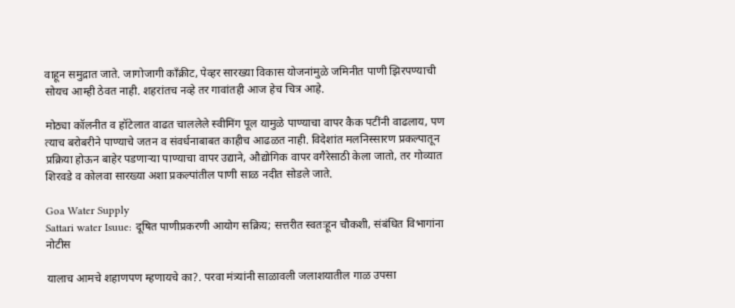वाहून समुद्रात जाते. जागोजागी कॉंक्रीट, पेव्हर सारख्या विकास योजनांमुळे जमिनीत पाणी झिरपण्याची सोयच आम्ही ठेवत नाही. शहरांतच नव्हे तर गावांतही आज हेच चित्र आहे.

मोठ्या कॉलनीत व हॉटेलात वाढत चाललेले स्वीमिंग पूल यामुळे पाण्याचा वापर कैक पटींनी वाढलाय, पण त्याच बरोबरीने पाण्याचे जतन व संवर्धनाबाबत काहीच आढळत नाही. विदेशांत मलनिस्सारण प्रकल्पातून प्रक्रिया होऊन बाहेर पडणाऱ्या पाण्याचा वापर उद्याने, औद्योगिक वापर वगैरेसाठी केला जातो, तर गोव्यात शिरवडे व कोलवा सारख्या अशा प्रकल्पांतील पाणी साळ नदीत सोडले जाते.

Goa Water Supply
Sattari water Isuue: दूषित पाणीप्रकरणी आयोग सक्रिय; सत्तरीत स्वतःहून चौकशी, संबंधित विभागांना नोटीस

यालाच आमचे शहाणपण म्हणायचे का?. परवा मंत्र्यांनी साळावली जलाशयातील गाळ उपसा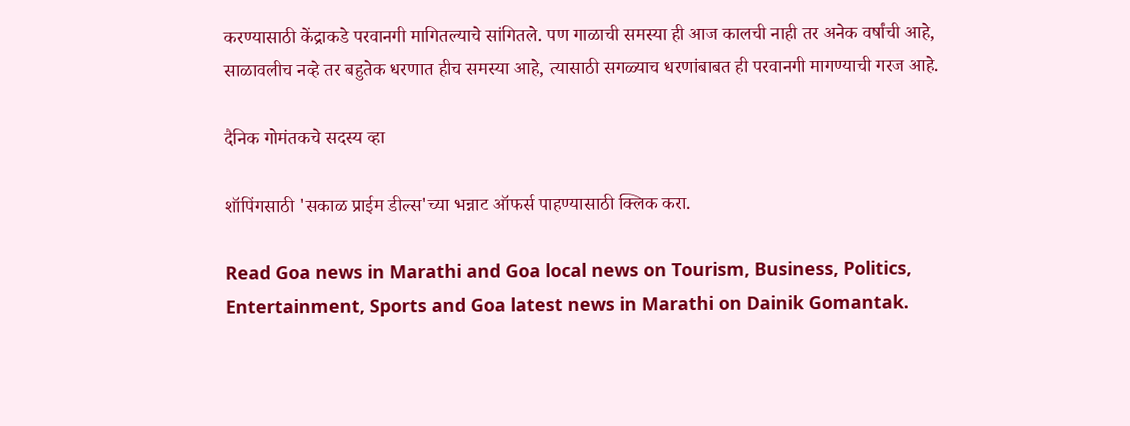करण्यासाठी केंद्राकडे परवानगी मागितल्याचे सांगितले. पण गाळाची समस्या ही आज कालची नाही तर अनेक वर्षांची आहे, साळावलीच नव्हे तर बहुतेक धरणात हीच समस्या आहे, त्यासाठी सगळ्याच धरणांबाबत ही परवानगी मागण्याची गरज आहे.

दैनिक गोमंतकचे सदस्य व्हा

शॉपिंगसाठी 'सकाळ प्राईम डील्स'च्या भन्नाट ऑफर्स पाहण्यासाठी क्लिक करा.

Read Goa news in Marathi and Goa local news on Tourism, Business, Politics, Entertainment, Sports and Goa latest news in Marathi on Dainik Gomantak.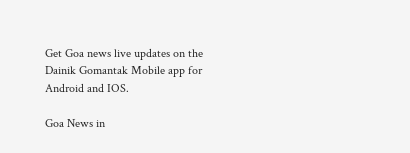Get Goa news live updates on the Dainik Gomantak Mobile app for Android and IOS.

Goa News in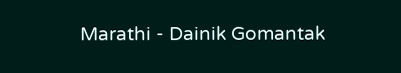Marathi - Dainik Gomantak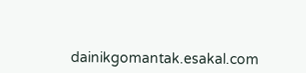dainikgomantak.esakal.com